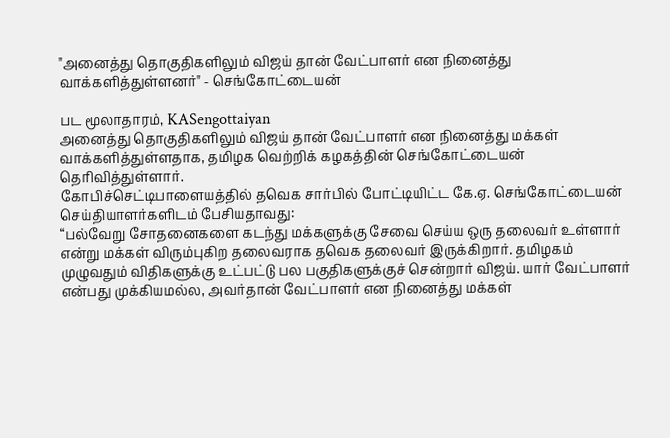"அனைத்து தொகுதிகளிலும் விஜய் தான் வேட்பாளர் என நினைத்து வாக்களித்துள்ளனர்" - செங்கோட்டையன்

பட மூலாதாரம், KASengottaiyan
அனைத்து தொகுதிகளிலும் விஜய் தான் வேட்பாளர் என நினைத்து மக்கள் வாக்களித்துள்ளதாக, தமிழக வெற்றிக் கழகத்தின் செங்கோட்டையன் தெரிவித்துள்ளார்.
கோபிச்செட்டிபாளையத்தில் தவெக சார்பில் போட்டியிட்ட கே.ஏ. செங்கோட்டையன் செய்தியாளர்களிடம் பேசியதாவது:
“பல்வேறு சோதனைகளை கடந்து மக்களுக்கு சேவை செய்ய ஒரு தலைவர் உள்ளார் என்று மக்கள் விரும்புகிற தலைவராக தவெக தலைவர் இருக்கிறார். தமிழகம் முழுவதும் விதிகளுக்கு உட்பட்டு பல பகுதிகளுக்குச் சென்றார் விஜய். யார் வேட்பாளர் என்பது முக்கியமல்ல, அவர்தான் வேட்பாளர் என நினைத்து மக்கள்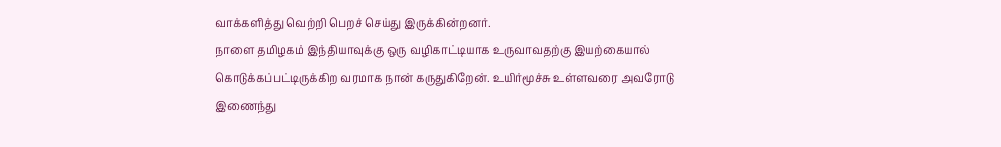வாக்களித்து வெற்றி பெறச் செய்து இருக்கின்றனர்.
நாளை தமிழகம் இந்தியாவுக்கு ஒரு வழிகாட்டியாக உருவாவதற்கு இயற்கையால் கொடுக்கப்பட்டிருக்கிற வரமாக நான் கருதுகிறேன். உயிர்மூச்சு உள்ளவரை அவரோடு இணைந்து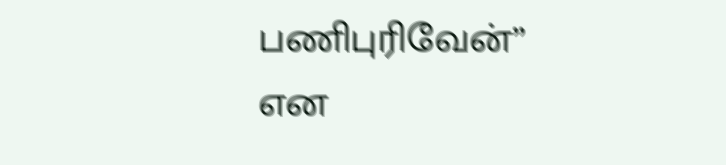பணிபுரிவேன்” என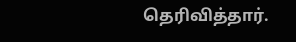தெரிவித்தார்.